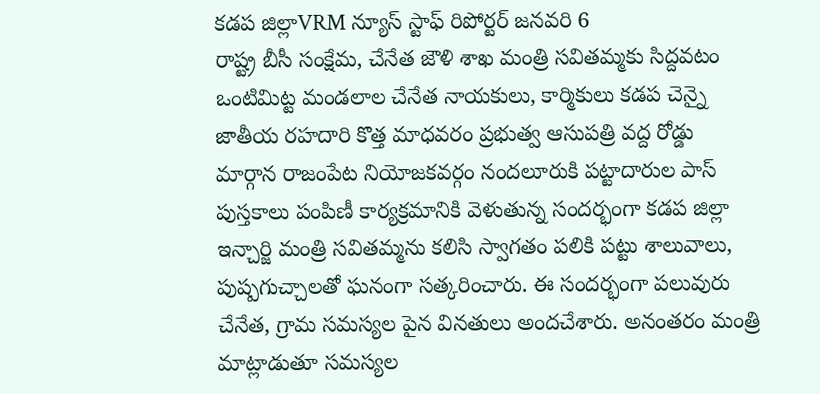కడప జిల్లాVRM న్యూస్ స్టాఫ్ రిపోర్టర్ జనవరి 6
రాష్ట్ర బీసీ సంక్షేమ, చేనేత జౌళి శాఖ మంత్రి సవితమ్మకు సిద్దవటం ఒంటిమిట్ట మండలాల చేనేత నాయకులు, కార్మికులు కడప చెన్నై జాతీయ రహదారి కొత్త మాధవరం ప్రభుత్వ ఆసుపత్రి వద్ద రోడ్డు మార్గాన రాజంపేట నియోజకవర్గం నందలూరుకి పట్టాదారుల పాస్ పుస్తకాలు పంపిణీ కార్యక్రమానికి వెళుతున్న సందర్భంగా కడప జిల్లా ఇన్చార్జి మంత్రి సవితమ్మను కలిసి స్వాగతం పలికి పట్టు శాలువాలు, పుష్పగుచ్చాలతో ఘనంగా సత్కరించారు. ఈ సందర్భంగా పలువురు చేనేత, గ్రామ సమస్యల పైన వినతులు అందచేశారు. అనంతరం మంత్రి మాట్లాడుతూ సమస్యల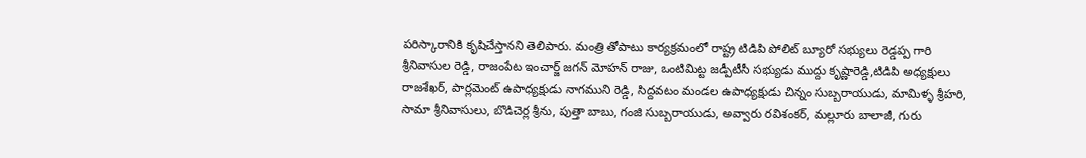పరిస్కారానికి కృషిచేస్తానని తెలిపారు. మంత్రి తోపాటు కార్యక్రమంలో రాష్ట్ర టిడిపి పోలిట్ బ్యూరో సభ్యులు రెడ్డప్ప గారి శ్రీనివాసుల రెడ్డి, రాజంపేట ఇంచార్జ్ జగన్ మోహన్ రాజు, ఒంటిమిట్ట జడ్పీటీసీ సభ్యుడు ముద్దు కృష్ణారెడ్డి,టిడిపి అధ్యక్షులు రాజశేఖర్, పార్లమెంట్ ఉపాధ్యక్షుడు నాగముని రెడ్డి, సిద్దవటం మండల ఉపాధ్యక్షుడు చిన్నం సుబ్బరాయుడు, మామిళ్ళ శ్రీహరి, సామా శ్రీనివాసులు, బొడిచెర్ల శ్రీను, పుత్తా బాబు, గంజి సుబ్బరాయుడు, అవ్వారు రవిశంకర్, మల్లూరు బాలాజీ, గురు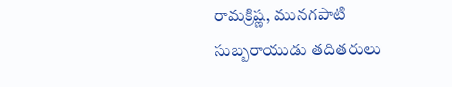రామక్రిష్ణ, మునగపాటి సుబ్బరాయుడు తదితరులు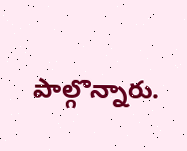పాల్గొన్నారు.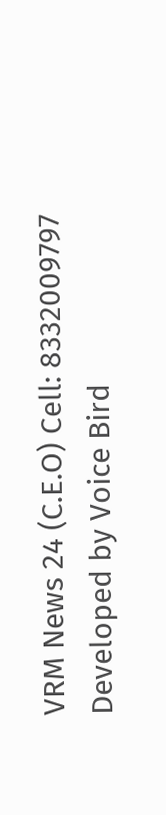VRM News 24 (C.E.O) Cell: 8332009797
Developed by Voice Bird